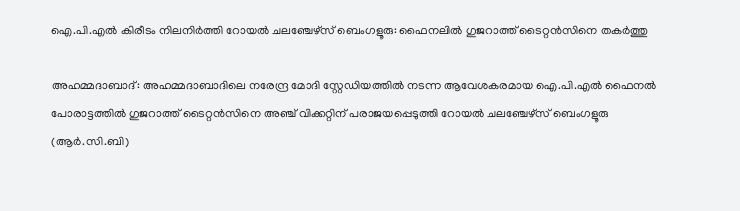ഐ.പി.എൽ കിരീടം നിലനിർത്തി റോയൽ ചലഞ്ചേഴ്സ് ബെംഗളൂരു: ഫൈനലിൽ ഗുജറാത്ത് ടൈറ്റൻസിനെ തകർത്തു

അഹമ്മദാബാദ്: അഹമ്മദാബാദിലെ നരേന്ദ്ര മോദി സ്റ്റേഡിയത്തിൽ നടന്ന ആവേശകരമായ ഐ.പി.എൽ ഫൈനൽ പോരാട്ടത്തിൽ ഗുജറാത്ത് ടൈറ്റൻസിനെ അഞ്ച് വിക്കറ്റിന് പരാജയപ്പെടുത്തി റോയൽ ചലഞ്ചേഴ്സ് ബെംഗളൂരു (ആർ.സി.ബി)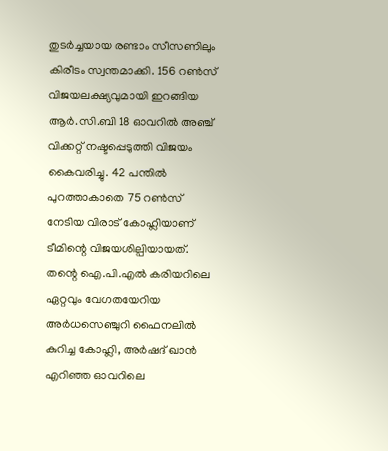തുടർച്ചയായ രണ്ടാം സീസണിലും കിരീടം സ്വന്തമാക്കി. 156 റൺസ് വിജയലക്ഷ്യവുമായി ഇറങ്ങിയ ആർ.സി.ബി 18 ഓവറിൽ അഞ്ച് വിക്കറ്റ് നഷ്ടപ്പെടുത്തി വിജയം കൈവരിച്ചു. 42 പന്തിൽ പുറത്താകാതെ 75 റൺസ് നേടിയ വിരാട് കോഹ്ലിയാണ് ടീമിന്റെ വിജയശില്പിയായത്. തന്റെ ഐ.പി.എൽ കരിയറിലെ ഏറ്റവും വേഗതയേറിയ അർധസെഞ്ചുറി ഫൈനലിൽ കുറിച്ച കോഹ്ലി, അർഷദ് ഖാൻ എറിഞ്ഞ ഓവറിലെ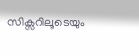സിക്സറിലൂടെയും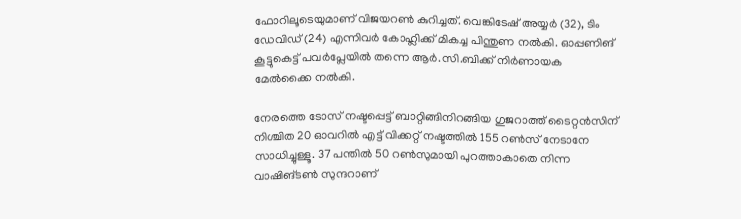ഫോറിലൂടെയുമാണ് വിജയറൺ കുറിച്ചത്. വെങ്കിടേഷ് അയ്യർ (32), ടിം ഡേവിഡ് (24) എന്നിവർ കോഹ്ലിക്ക് മികച്ച പിന്തുണ നൽകി. ഓപ്പണിങ് കൂട്ടുകെട്ട് പവർപ്ലേയിൽ തന്നെ ആർ.സി.ബിക്ക് നിർണായക മേൽക്കൈ നൽകി.

നേരത്തെ ടോസ് നഷ്ടപ്പെട്ട് ബാറ്റിങ്ങിനിറങ്ങിയ ഗുജറാത്ത് ടൈറ്റൻസിന് നിശ്ചിത 20 ഓവറിൽ എട്ട് വിക്കറ്റ് നഷ്ടത്തിൽ 155 റൺസ് നേടാനേ സാധിച്ചുള്ളൂ. 37 പന്തിൽ 50 റൺസുമായി പുറത്താകാതെ നിന്ന വാഷിങ്ടൺ സുന്ദറാണ്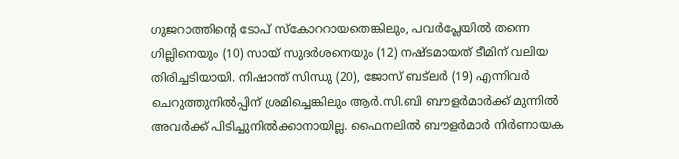ഗുജറാത്തിന്റെ ടോപ് സ്കോററായതെങ്കിലും, പവർപ്ലേയിൽ തന്നെ ഗില്ലിനെയും (10) സായ് സുദർശനെയും (12) നഷ്ടമായത് ടീമിന് വലിയ തിരിച്ചടിയായി. നിഷാന്ത് സിന്ധു (20), ജോസ് ബട്‌ലർ (19) എന്നിവർ ചെറുത്തുനിൽപ്പിന് ശ്രമിച്ചെങ്കിലും ആർ.സി.ബി ബൗളർമാർക്ക് മുന്നിൽ അവർക്ക് പിടിച്ചുനിൽക്കാനായില്ല. ഫൈനലിൽ ബൗളർമാർ നിർണായക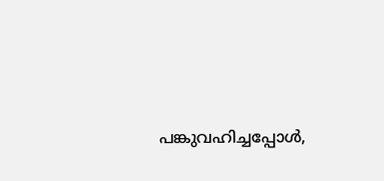പങ്കുവഹിച്ചപ്പോൾ,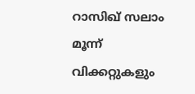റാസിഖ് സലാം മൂന്ന് വിക്കറ്റുകളും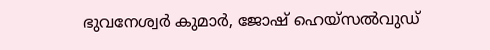ഭുവനേശ്വർ കുമാർ, ജോഷ് ഹെയ്സൽവുഡ്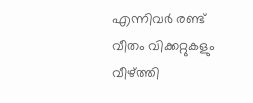എന്നിവർ രണ്ട് വീതം വിക്കറ്റുകളും വീഴ്ത്തി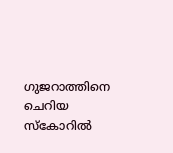ഗുജറാത്തിനെ ചെറിയ സ്കോറിൽ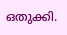ഒതുക്കി.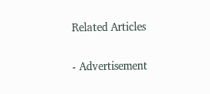Related Articles

- Advertisement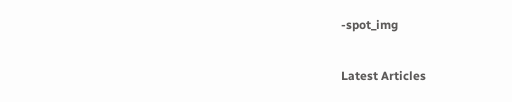-spot_img

Latest Articles